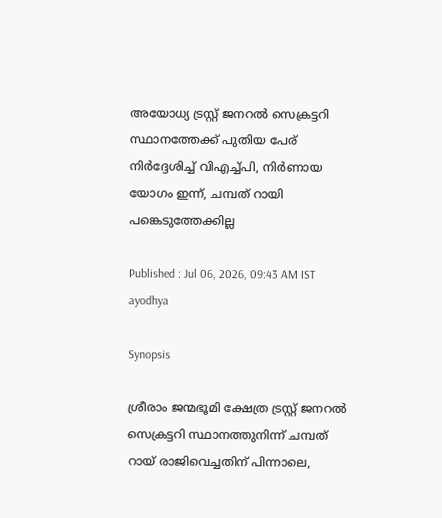അയോധ്യ ട്രസ്റ്റ് ജനറൽ സെക്രട്ടറി സ്ഥാനത്തേക്ക് പുതിയ പേര് നിർദ്ദേശിച്ച് വിഎച്ച്പി, നിർണായ യോഗം ഇന്ന്, ചമ്പത് റായി പങ്കെടുത്തേക്കില്ല

Published : Jul 06, 2026, 09:43 AM IST
ayodhya

Synopsis

ശ്രീരാം ജന്മഭൂമി ക്ഷേത്ര ട്രസ്റ്റ് ജനറൽ സെക്രട്ടറി സ്ഥാനത്തുനിന്ന് ചമ്പത് റായ് രാജിവെച്ചതിന് പിന്നാലെ,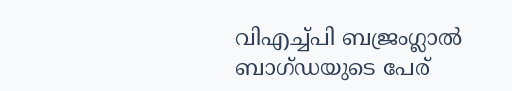വിഎച്ച്പി ബജ്രംഗ്ലാൽ ബാഗ്ഡയുടെ പേര്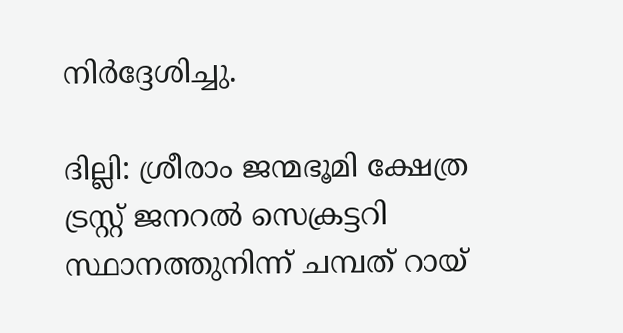നിർദ്ദേശിച്ചു.

ദില്ലി: ശ്രീരാം ജന്മഭൂമി ക്ഷേത്ര ട്രസ്റ്റ് ജനറൽ സെക്രട്ടറി സ്ഥാനത്തുനിന്ന് ചമ്പത് റായ്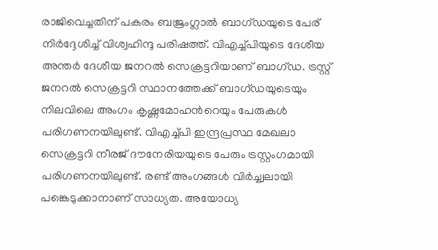രാജിവെച്ചതിന് പകരം ബജ്രംഗ്ലാൽ ബാഗ്ഡയുടെ പേര് നിർദ്ദേശിച്ച് വിശ്വഹിന്ദു പരിഷത്ത്. വിഎച്ച്പിയുടെ ദേശീയ അന്തർ ദേശീയ ജനറൽ സെക്രട്ടറിയാണ് ബാഗ്ഡ. ട്രസ്റ്റ് ജനറൽ സെക്രട്ടറി സ്ഥാനത്തേക്ക് ബാഗ്ഡയുടെയും നിലവിലെ അംഗം കൃഷ്ണമോഹൻറെയും പേരുകൾ പരിഗണനയിലുണ്ട്. വിഎച്ച്പി ഇന്ദ്രപ്രസ്ഥ മേഖലാ സെക്രട്ടറി നീരജ് ദൗനേരിയയുടെ പേരും ട്രസ്റ്റംഗമായി പരിഗണനയിലുണ്ട്. രണ്ട് അംഗങ്ങൾ വിർച്ച്വലായി പങ്കെടുക്കാനാണ് സാധ്യത. അയോധ്യ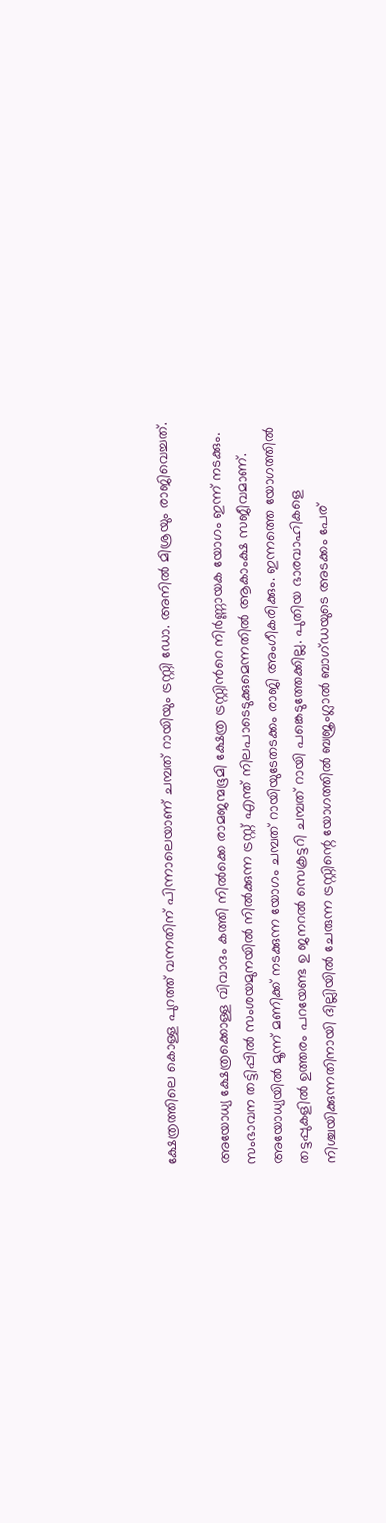ക്ഷേത്രത്തിലെ കൊള്ള പുറത്ത് വന്നതിന് പിന്നാലെയാണ് ചമ്പത് റായിയും ട്രസ്റ്റി ഡോ. അനിൽ മിശ്രയും രാജിവെച്ചത്.

അയോധ്യ ക്ഷേത്രക്കൊള്ള വിവാദം കത്തി നില്‍ക്കെ രാമജന്മഭൂമി ക്ഷേത്ര ട്രസ്റ്റിന്‍റെ നിര്‍ണ്ണായക യോഗം ഇന്ന് നടക്കും. സംഭാവന തട്ടിപ്പില്‍ സംശയമുനയില്‍ നില്‍ക്കുന്ന ട്രസ്റ്റ് എന്ത് നിലപാടെടുക്കുമെന്നതില്‍ ആകാംക്ഷ സജീവമാണ്. അയോധ്യയില്‍ മൂന്ന് മണിക്ക് നടക്കുന്ന യോഗം ചമ്പത് റായിയുടേതടക്കം രാജി അംഗീകരിക്കും. ഇന്നത്തെ യോഗത്തില്‍ തട്ടപ്പുകളിൽ ഉത്തരം പറയേണ്ട ഉ ജനറല്‍ സെക്രട്ടറി ചമ്പത് റായി പങ്കെടുത്തേക്കില്ല. പുതിയ ഭാരവാഹികളെ നിശ്ചയിക്കുന്നതിനായി ദില്ലിയിൽ ചേരുന്ന ട്രസ്റ്റിന്റെ യോഗത്തിൽ ബജ്രംഗ്ലാൽ ബാഗ്ഡയുടെ അടക്കം പേര്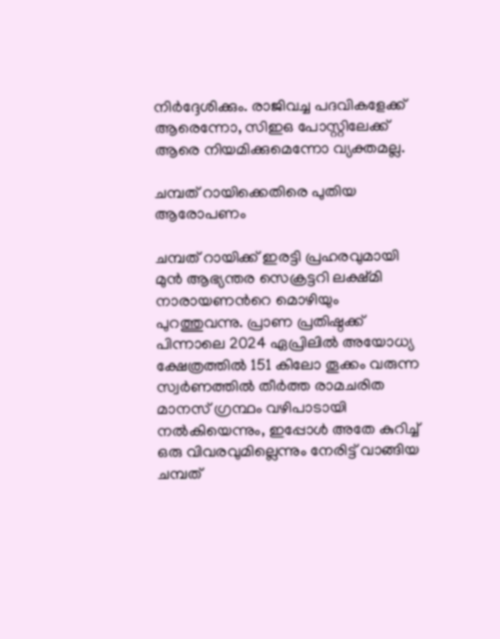നിർദ്ദേശിക്കും. രാജിവച്ച പദവികളേക്ക് ആരെന്നോ, സിഇഒ പോസ്റ്റിലേക്ക് ആരെ നിയമിക്കുമെന്നോ വ്യക്തമല്ല.

ചമ്പത് റായിക്കെതിരെ പുതിയ ആരോപണം

ചമ്പത് റായിക്ക് ഇരട്ടി പ്രഹരവുമായി മുന്‍ ആഭ്യന്തര സെക്രട്ടറി ലക്ഷ്മി നാരായണന്‍റെ മൊഴിയും പുറത്തുവന്നു. പ്രാണ പ്രതിഷ്ഠക്ക് പിന്നാലെ 2024 ഏപ്രിലില്‍ അയോധ്യ ക്ഷേത്രത്തില്‍ 151 കിലോ തൂക്കം വരുന്ന സ്വര്‍ണത്തില്‍ തീര്‍ത്ത രാമചരിത മാനസ് ഗ്രന്ഥം വഴിപാടായി നല്‍കിയെന്നും, ഇപ്പോള്‍ അതേ കുറിച്ച് ഒരു വിവരവുമില്ലെന്നും നേരിട്ട് വാങ്ങിയ ചമ്പത്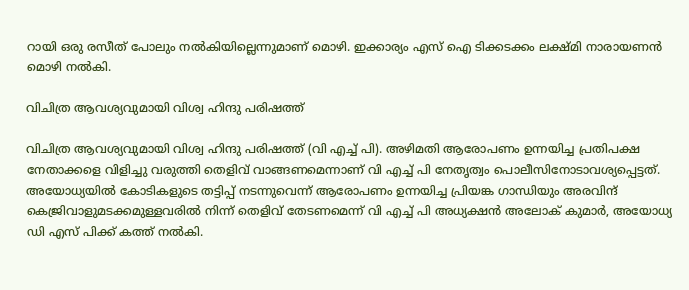റായി ഒരു രസീത് പോലും നല്‍കിയില്ലെന്നുമാണ് മൊഴി. ഇക്കാര്യം എസ് ഐ ടിക്കടക്കം ലക്ഷ്മി നാരായണന്‍ മൊഴി നല്‍കി.

വിചിത്ര ആവശ്യവുമായി വിശ്വ ഹിന്ദു പരിഷത്ത്

വിചിത്ര ആവശ്യവുമായി വിശ്വ ഹിന്ദു പരിഷത്ത് (വി എച്ച് പി). അഴിമതി ആരോപണം ഉന്നയിച്ച പ്രതിപക്ഷ നേതാക്കളെ വിളിച്ചു വരുത്തി തെളിവ് വാങ്ങണമെന്നാണ് വി എച്ച് പി നേതൃത്വം പൊലീസിനോടാവശ്യപ്പെട്ടത്. അയോധ്യയിൽ കോടികളുടെ തട്ടിപ്പ് നടന്നുവെന്ന് ആരോപണം ഉന്നയിച്ച പ്രിയങ്ക ഗാന്ധിയും അരവിന്ദ് കെജ്രിവാളുമടക്കമുള്ളവരിൽ നിന്ന് തെളിവ് തേടണമെന്ന് വി എച്ച് പി അധ്യക്ഷന്‍ അലോക് കുമാര്‍, അയോധ്യ ഡി എസ് പിക്ക് കത്ത് നല്‍കി.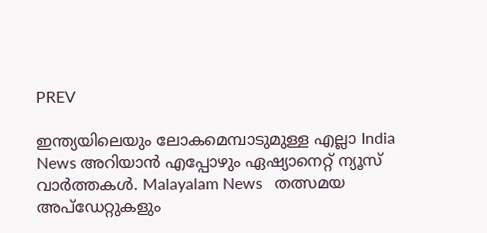PREV

ഇന്ത്യയിലെയും ലോകമെമ്പാടുമുള്ള എല്ലാ India News അറിയാൻ എപ്പോഴും ഏഷ്യാനെറ്റ് ന്യൂസ് വാർത്തകൾ. Malayalam News   തത്സമയ അപ്‌ഡേറ്റുകളും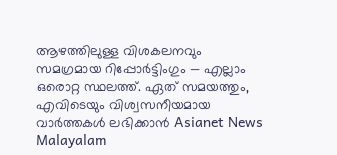ആഴത്തിലുള്ള വിശകലനവും സമഗ്രമായ റിപ്പോർട്ടിംഗും — എല്ലാം ഒരൊറ്റ സ്ഥലത്ത്. ഏത് സമയത്തും, എവിടെയും വിശ്വസനീയമായ വാർത്തകൾ ലഭിക്കാൻ Asianet News Malayalam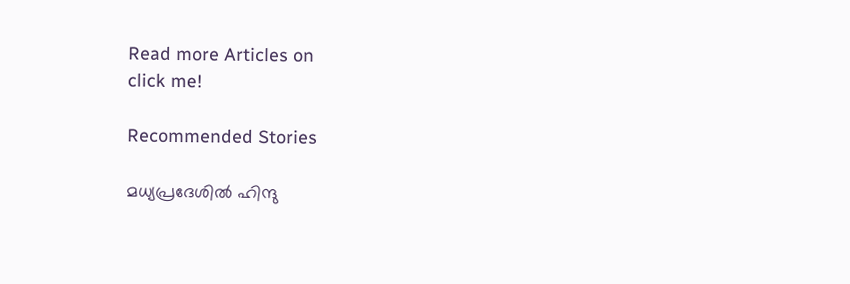Read more Articles on
click me!

Recommended Stories

മധ്യപ്രദേശിൽ ഹിന്ദു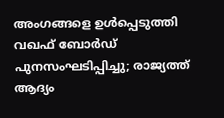അംഗങ്ങളെ ഉൾപ്പെടുത്തി വഖഫ് ബോർഡ് പുനസംഘടിപ്പിച്ചു; രാജ്യത്ത് ആദ്യം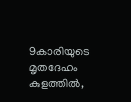9കാരിയുടെ മൃതദേഹം കുളത്തിൽ,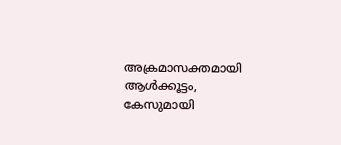അക്രമാസക്തമായി ആൾക്കൂട്ടം, കേസുമായി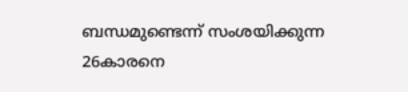ബന്ധമുണ്ടെന്ന് സംശയിക്കുന്ന 26കാരനെ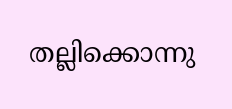തല്ലിക്കൊന്നു